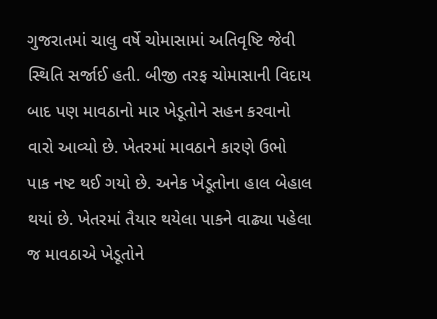ગુજરાતમાં ચાલુ વર્ષે ચોમાસામાં અતિવૃષ્ટિ જેવી સ્થિતિ સર્જાઈ હતી. બીજી તરફ ચોમાસાની વિદાય બાદ પણ માવઠાનો માર ખેડૂતોને સહન કરવાનો વારો આવ્યો છે. ખેતરમાં માવઠાને કારણે ઉભો પાક નષ્ટ થઈ ગયો છે. અનેક ખેડૂતોના હાલ બેહાલ થયાં છે. ખેતરમાં તૈયાર થયેલા પાકને વાઢ્યા પહેલા જ માવઠાએ ખેડૂતોને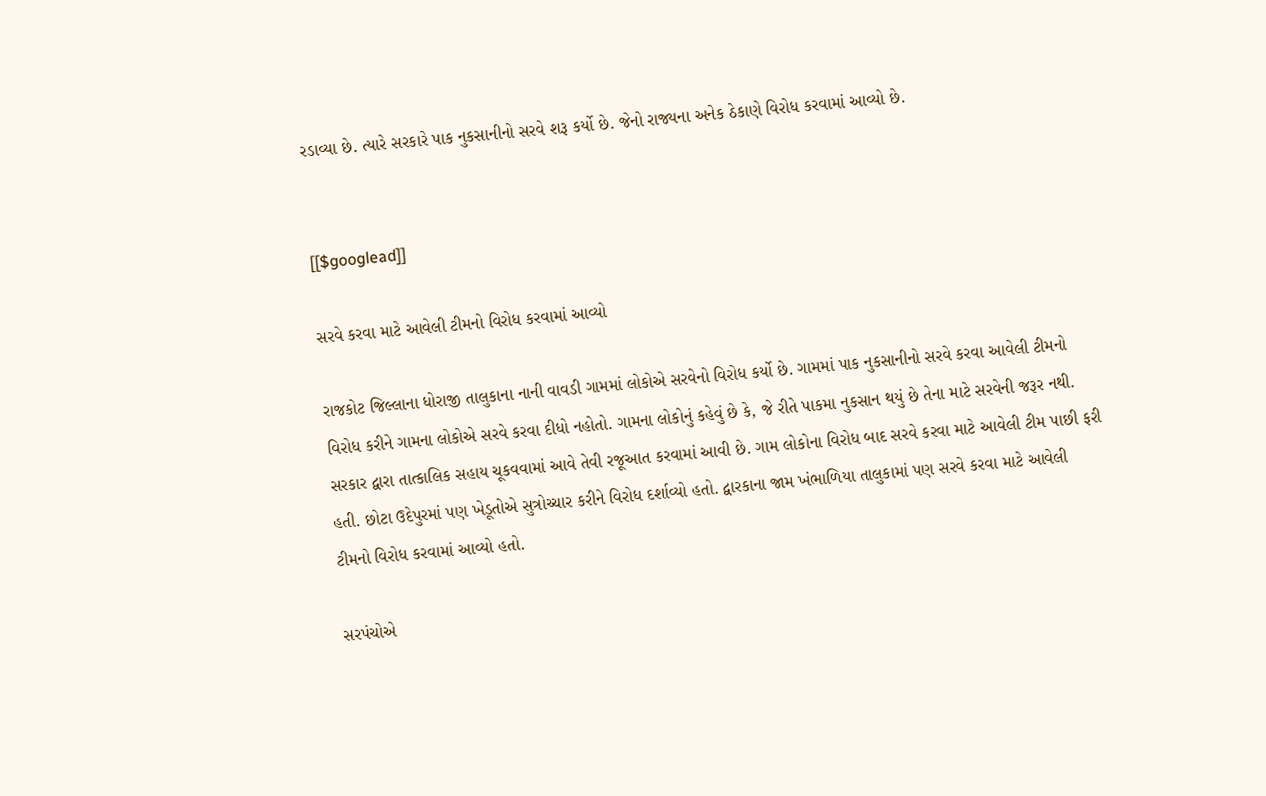રડાવ્યા છે. ત્યારે સરકારે પાક નુકસાનીનો સરવે શરૂ કર્યો છે. જેનો રાજ્યના અનેક ઠેકાણે વિરોધ કરવામાં આવ્યો છે.


[[$googlead]]

સરવે કરવા માટે આવેલી ટીમનો વિરોધ કરવામાં આવ્યો

રાજકોટ જિલ્લાના ધોરાજી તાલુકાના નાની વાવડી ગામમાં લોકોએ સરવેનો વિરોધ કર્યો છે. ગામમાં પાક નુકસાનીનો સરવે કરવા આવેલી ટીમનો વિરોધ કરીને ગામના લોકોએ સરવે કરવા દીધો નહોતો. ગામના લોકોનું કહેવું છે કે, જે રીતે પાકમા નુકસાન થયું છે તેના માટે સરવેની જરૂર નથી. સરકાર દ્વારા તાત્કાલિક સહાય ચૂકવવામાં આવે તેવી રજૂઆત કરવામાં આવી છે. ગામ લોકોના વિરોધ બાદ સરવે કરવા માટે આવેલી ટીમ પાછી ફરી હતી. છોટા ઉદેપુરમાં પણ ખેડૂતોએ સુત્રોચ્ચાર કરીને વિરોધ દર્શાવ્યો હતો. દ્વારકાના જામ ખંભાળિયા તાલુકામાં પણ સરવે કરવા માટે આવેલી ટીમનો વિરોધ કરવામાં આવ્યો હતો.

સરપંચોએ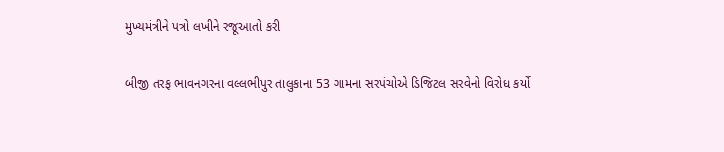મુખ્યમંત્રીને પત્રો લખીને રજૂઆતો કરી

બીજી તરફ ભાવનગરના વલ્લભીપુર તાલુકાના 53 ગામના સરપંચોએ ડિજિટલ સરવેનો વિરોધ કર્યો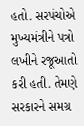હતો. સરપંચોએ મુખ્યમંત્રીને પત્રો લખીને રજૂઆતો કરી હતી. તેમણે સરકારને સમગ્ર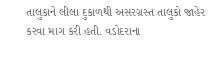તાલુકાને લીલા દુકાળથી અસરગ્રસ્ત તાલુકો જાહેર કરવા માગ કરી હતી. વડોદરાના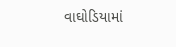વાઘોડિયામાં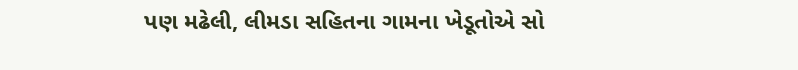પણ મઢેલી, લીમડા સહિતના ગામના ખેડૂતોએ સો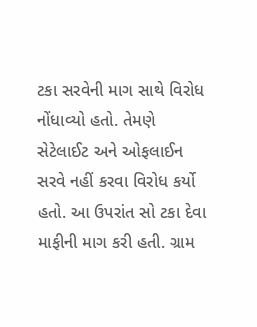ટકા સરવેની માગ સાથે વિરોધ નોંધાવ્યો હતો. તેમણે સેટેલાઈટ અને ઓફલાઈન સરવે નહીં કરવા વિરોધ કર્યો હતો. આ ઉપરાંત સો ટકા દેવા માફીની માગ કરી હતી. ગ્રામ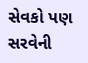સેવકો પણ સરવેની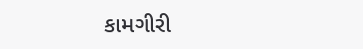કામગીરી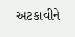અટકાવીને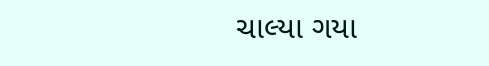ચાલ્યા ગયા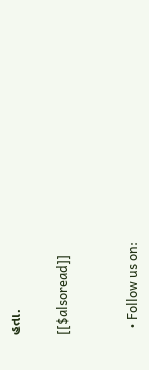હતા.

[[$alsoread]]


  • Follow us on: